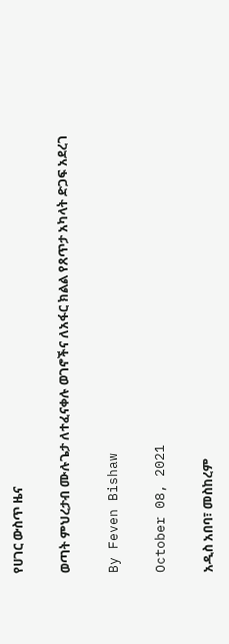የሀገር ውስጥ ዜና

ወጣት ምህረታብ ሙሉጌታ ለተፈናቀሉ ወገኖችና ለአፋር ክልል የጸጥታ አካላት ድጋፍ አደረገ

By Feven Bishaw

October 08, 2021

አዲስ አበባ፣ መስከረም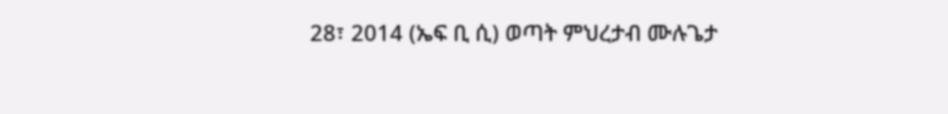28፣ 2014 (ኤፍ ቢ ሲ) ወጣት ምህረታብ ሙሉጌታ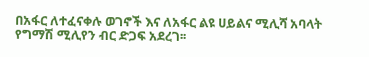በአፋር ለተፈናቀሉ ወገኖች እና ለአፋር ልዩ ሀይልና ሚሊሻ አባላት የግማሽ ሚሊየን ብር ድጋፍ አደረገ፡፡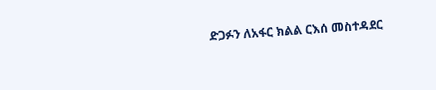ድጋፉን ለአፋር ክልል ርእሰ መስተዳደር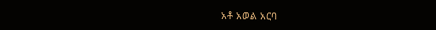አቶ አወል አርባ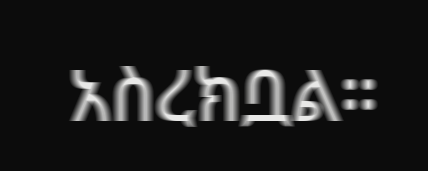አስረክቧል።